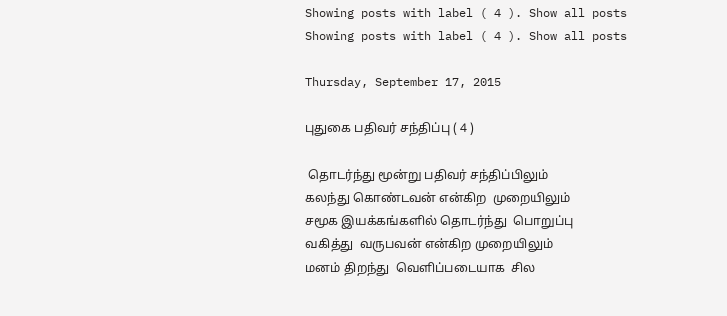Showing posts with label ( 4 ). Show all posts
Showing posts with label ( 4 ). Show all posts

Thursday, September 17, 2015

புதுகை பதிவர் சந்திப்பு ( 4 )

 தொடர்ந்து மூன்று பதிவர் சந்திப்பிலும்
கலந்து கொண்டவன் என்கிற  முறையிலும்
சமூக இயக்கங்களில் தொடர்ந்து  பொறுப்பு
வகித்து  வருபவன் என்கிற முறையிலும்
மனம் திறந்து  வெளிப்படையாக  சில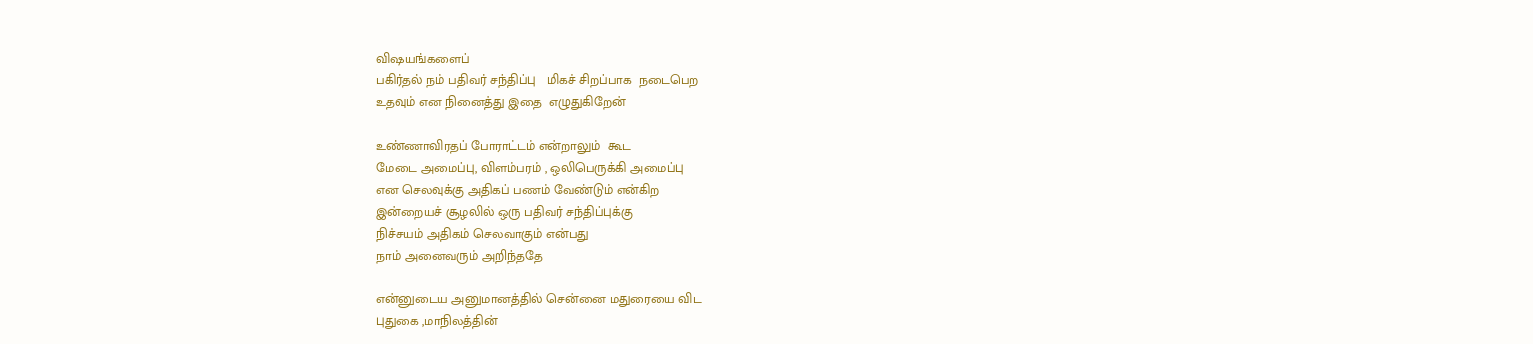விஷயங்களைப்
பகிர்தல் நம் பதிவர் சந்திப்பு   மிகச் சிறப்பாக  நடைபெற
உதவும் என நினைத்து இதை  எழுதுகிறேன்

உண்ணாவிரதப் போராட்டம் என்றாலும்  கூட
மேடை அமைப்பு, விளம்பரம் , ஒலிபெருக்கி அமைப்பு
என செலவுக்கு அதிகப் பணம் வேண்டும் என்கிற
இன்றையச் சூழலில் ஒரு பதிவர் சந்திப்புக்கு
நிச்சயம் அதிகம் செலவாகும் என்பது
நாம் அனைவரும் அறிந்ததே

என்னுடைய அனுமானத்தில் சென்னை மதுரையை விட
புதுகை ,மாநிலத்தின்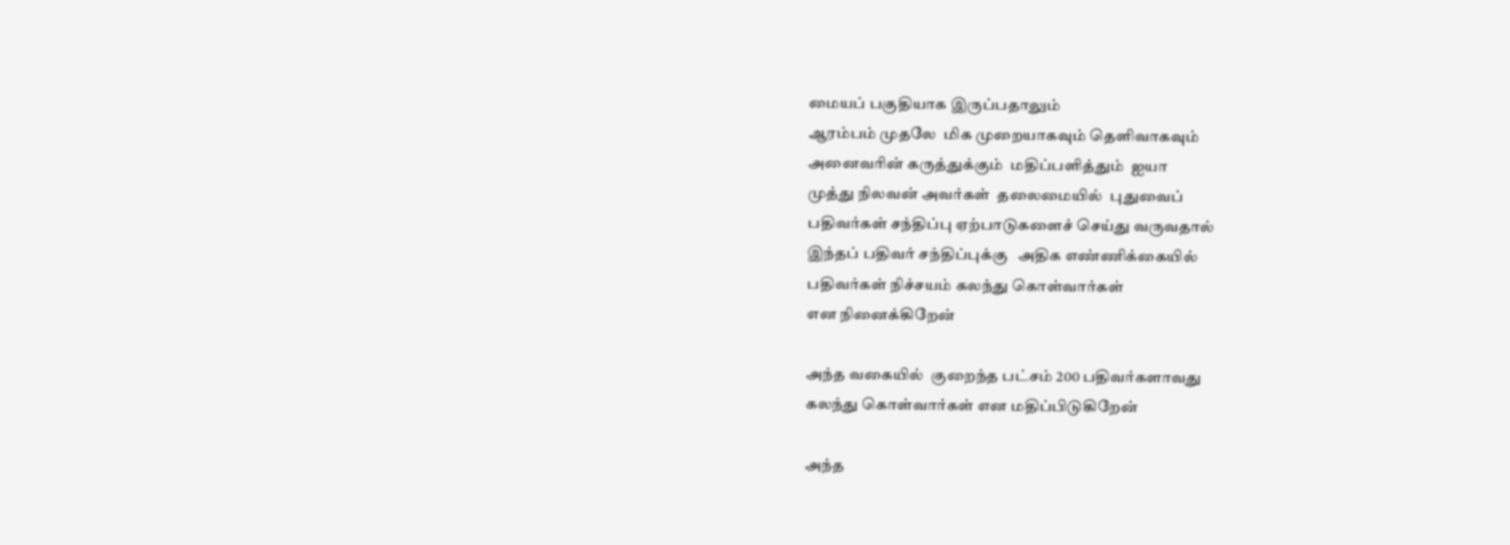மையப் பகுதியாக இருப்பதாலும்
ஆரம்பம் முதலே  மிக முறையாகவும் தெளிவாகவும்
அனைவரின் கருத்துக்கும்  மதிப்பளித்தும்  ஐயா
முத்து நிலவன் அவர்கள்  தலைமையில்  புதுவைப்
பதிவர்கள் சந்திப்பு ஏற்பாடுகளைச் செய்து வருவதால்
இந்தப் பதிவர் சந்திப்புக்கு   அதிக எண்ணிக்கையில்
பதிவர்கள் நிச்சயம் கலந்து கொள்வார்கள்
என நினைக்கிறேன்

அந்த வகையில்  குறைந்த பட்சம் 200 பதிவர்களாவது
கலந்து கொள்வார்கள் என மதிப்பிடுகிறேன்

அந்த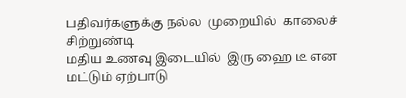பதிவர்களுக்கு நல்ல  முறையில்  காலைச் சிற்றுண்டி
மதிய உணவு இடையில்  இரு ஹை டீ என மட்டும் ஏற்பாடு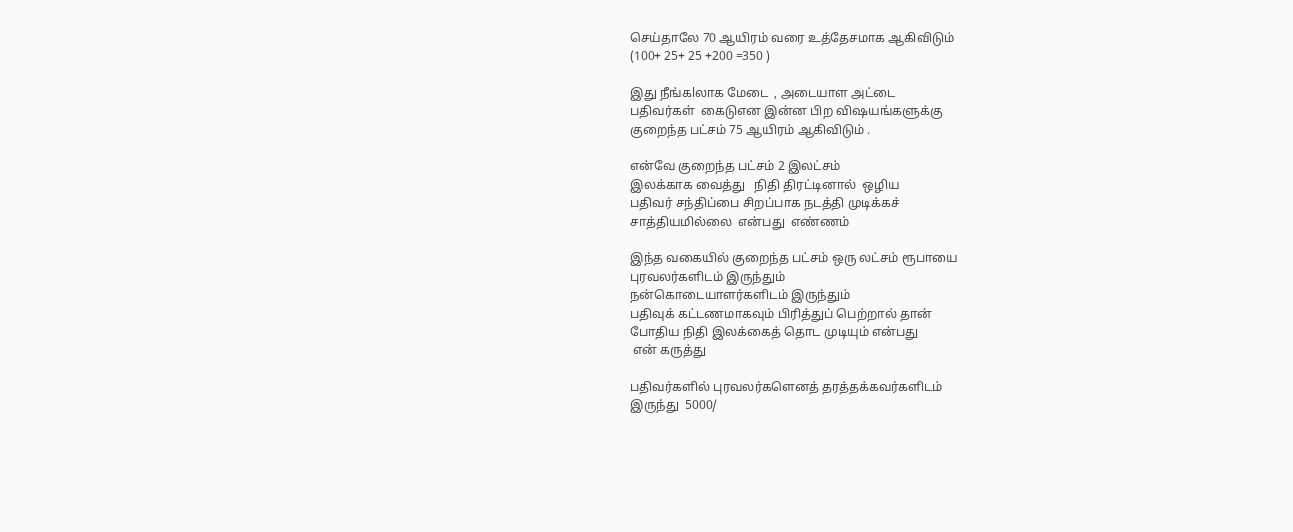செய்தாலே 70 ஆயிரம் வரை உத்தேசமாக ஆகிவிடும்
(100+ 25+ 25 +200 =350 )

இது நீங்கlலாக மேடை  , அடையாள அட்டை
பதிவர்கள்  கைடுஎன இன்ன பிற விஷயங்களுக்கு
குறைந்த பட்சம் 75 ஆயிரம் ஆகிவிடும் .

என்வே குறைந்த பட்சம் 2 இலட்சம்
இலக்காக வைத்து   நிதி திரட்டினால்  ஒழிய
பதிவர் சந்திப்பை சிறப்பாக நடத்தி முடிக்கச்
சாத்தியமில்லை  என்பது  எண்ணம்

இந்த வகையில் குறைந்த பட்சம் ஒரு லட்சம் ரூபாயை
புரவலர்களிடம் இருந்தும்
நன்கொடையாளர்களிடம் இருந்தும்
பதிவுக் கட்டணமாகவும் பிரித்துப் பெற்றால் தான்
போதிய நிதி இலக்கைத் தொட முடியும் என்பது
 என் கருத்து

பதிவர்களில் புரவலர்களெனத் தரத்தக்கவர்களிடம்
இருந்து  5000/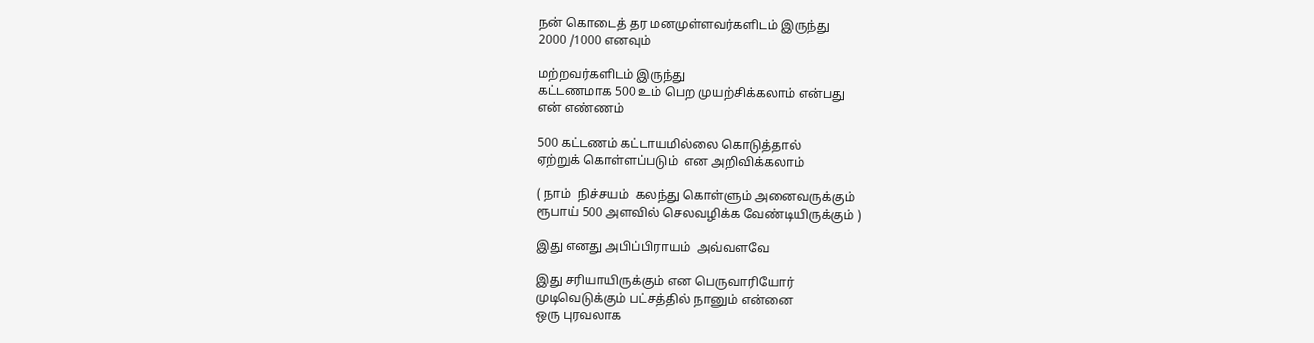நன் கொடைத் தர மனமுள்ளவர்களிடம் இருந்து
2000 /1000 எனவும்

மற்றவர்களிடம் இருந்து
கட்டணமாக 500 உம் பெற முயற்சிக்கலாம் என்பது
என் எண்ணம்

500 கட்டணம் கட்டாயமில்லை கொடுத்தால்
ஏற்றுக் கொள்ளப்படும்  என அறிவிக்கலாம்

( நாம்  நிச்சயம்  கலந்து கொள்ளும் அனைவருக்கும்
ரூபாய் 500 அளவில் செலவழிக்க வேண்டியிருக்கும் )

இது எனது அபிப்பிராயம்  அவ்வளவே

இது சரியாயிருக்கும் என பெருவாரியோர்
முடிவெடுக்கும் பட்சத்தில் நானும் என்னை
ஒரு புரவலாக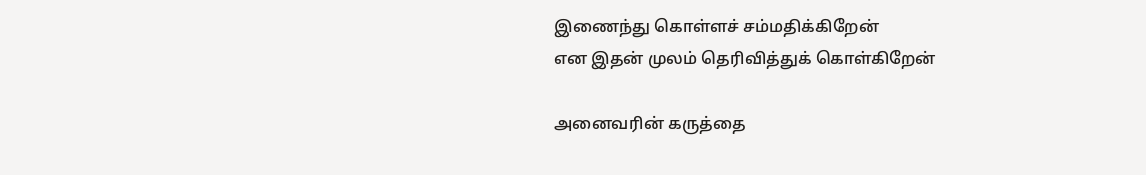இணைந்து கொள்ளச் சம்மதிக்கிறேன்
என இதன் முலம் தெரிவித்துக் கொள்கிறேன்

அனைவரின் கருத்தை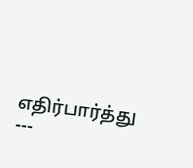எதிர்பார்த்து ---